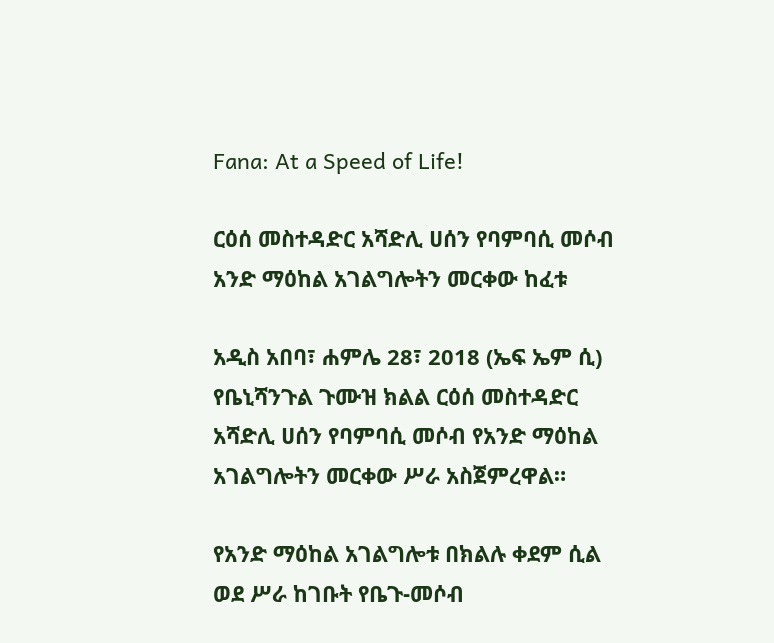Fana: At a Speed of Life!

ርዕሰ መስተዳድር አሻድሊ ሀሰን የባምባሲ መሶብ አንድ ማዕከል አገልግሎትን መርቀው ከፈቱ

አዲስ አበባ፣ ሐምሌ 28፣ 2018 (ኤፍ ኤም ሲ) የቤኒሻንጉል ጉሙዝ ክልል ርዕሰ መስተዳድር አሻድሊ ሀሰን የባምባሲ መሶብ የአንድ ማዕከል አገልግሎትን መርቀው ሥራ አስጀምረዋል።

የአንድ ማዕከል አገልግሎቱ በክልሉ ቀደም ሲል ወደ ሥራ ከገቡት የቤጉ-መሶብ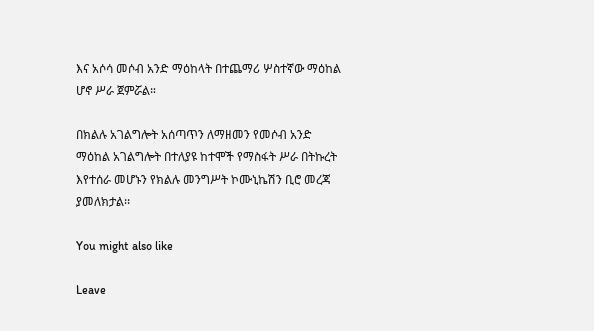እና አሶሳ መሶብ አንድ ማዕከላት በተጨማሪ ሦስተኛው ማዕከል ሆኖ ሥራ ጀምሯል።

በክልሉ አገልግሎት አሰጣጥን ለማዘመን የመሶብ አንድ ማዕከል አገልግሎት በተለያዩ ከተሞች የማስፋት ሥራ በትኩረት እየተሰራ መሆኑን የክልሉ መንግሥት ኮሙኒኬሽን ቢሮ መረጃ ያመለክታል፡፡

You might also like

Leave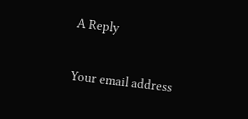A Reply

Your email address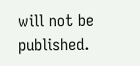will not be published.